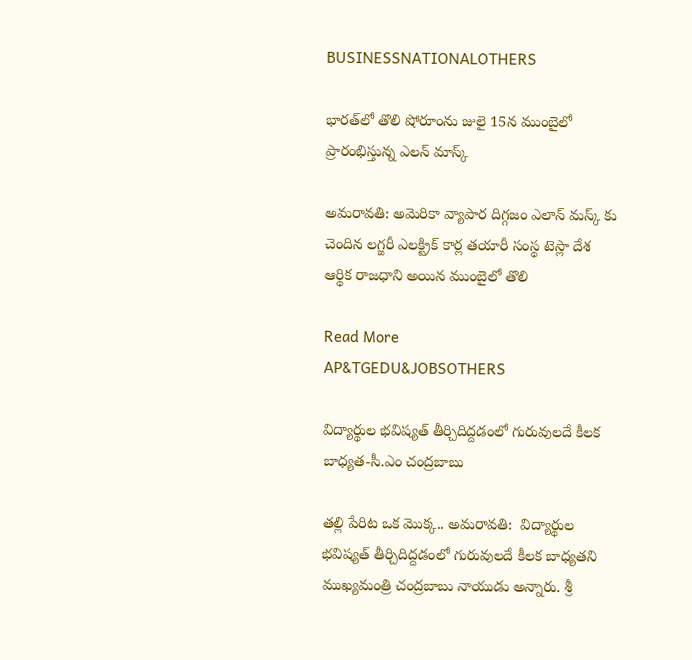BUSINESSNATIONALOTHERS

భారత్‌లో తొలి షోరూంను జులై 15న ముంబైలో ప్రారంభిస్తున్న ఎలన్ మాస్క్

అమరావతి: అమెరికా వ్యాపార దిగ్గజం ఎలాన్‌ మస్క్‌ కు చెందిన లగ్జరీ ఎలక్ట్రిక్‌ కార్ల తయారీ సంస్థ టెస్లా దేశ ఆర్థిక రాజధాని అయిన ముంబైలో తొలి

Read More
AP&TGEDU&JOBSOTHERS

విద్యార్థుల భవిష్యత్ తీర్చిదిద్దడంలో గురువులదే కీలక బాధ్యత-సీ.ఎం చంద్రబాబు

తల్లి పేరిట ఒక మొక్క.. అమరావతి:  విద్యార్థుల భవిష్యత్ తీర్చిదిద్దడంలో గురువులదే కీలక బాధ్యతని ముఖ్యమంత్రి చంద్రబాబు నాయుడు అన్నారు. శ్రీ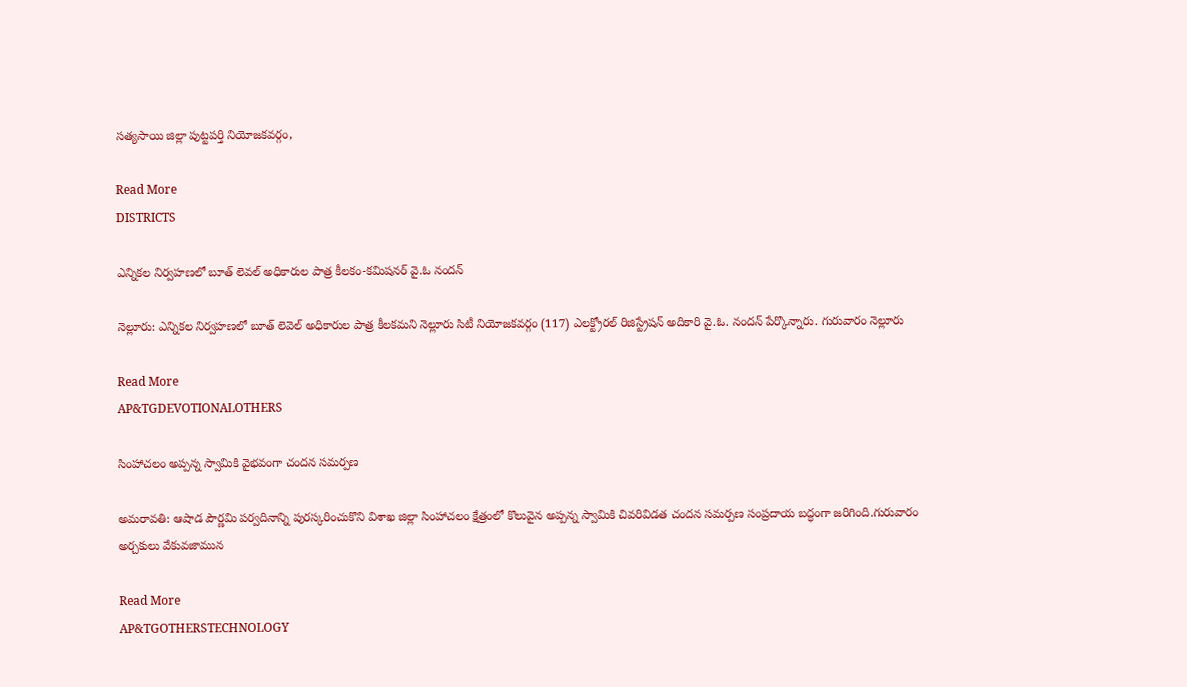సత్యసాయి జిల్లా పుట్టపర్తి నియోజకవర్గం,

Read More
DISTRICTS

ఎన్నికల నిర్వహణలో బూత్ లెవల్ అధికారుల పాత్ర కీలకం-కమిషనర్ వై.ఓ నందన్

నెల్లూరు: ఎన్నికల నిర్వహణలో బూత్ లెవెల్ అధికారుల పాత్ర కీలకమని నెల్లూరు సిటీ నియోజకవర్గం (117) ఎలక్ట్రోరల్ రిజిస్ట్రేషన్ అదికారి వై.ఓ. నందన్ పేర్కొన్నారు. గురువారం నెల్లూరు

Read More
AP&TGDEVOTIONALOTHERS

సింహాచలం అప్పన్న స్వామికి వైభవంగా చందన సమర్పణ

అమరావతి: ఆషాడ పౌర్ణమి పర్వదినాన్ని పురస్కరించుకొని విశాఖ జిల్లా సింహాచలం క్షేత్రంలో కొలువైన అప్పన్న స్వామికి చివరివిడత చందన సమర్పణ సంప్రదాయ బద్ధంగా జరిగింది.గురువారం అర్చకులు వేకువజామున

Read More
AP&TGOTHERSTECHNOLOGY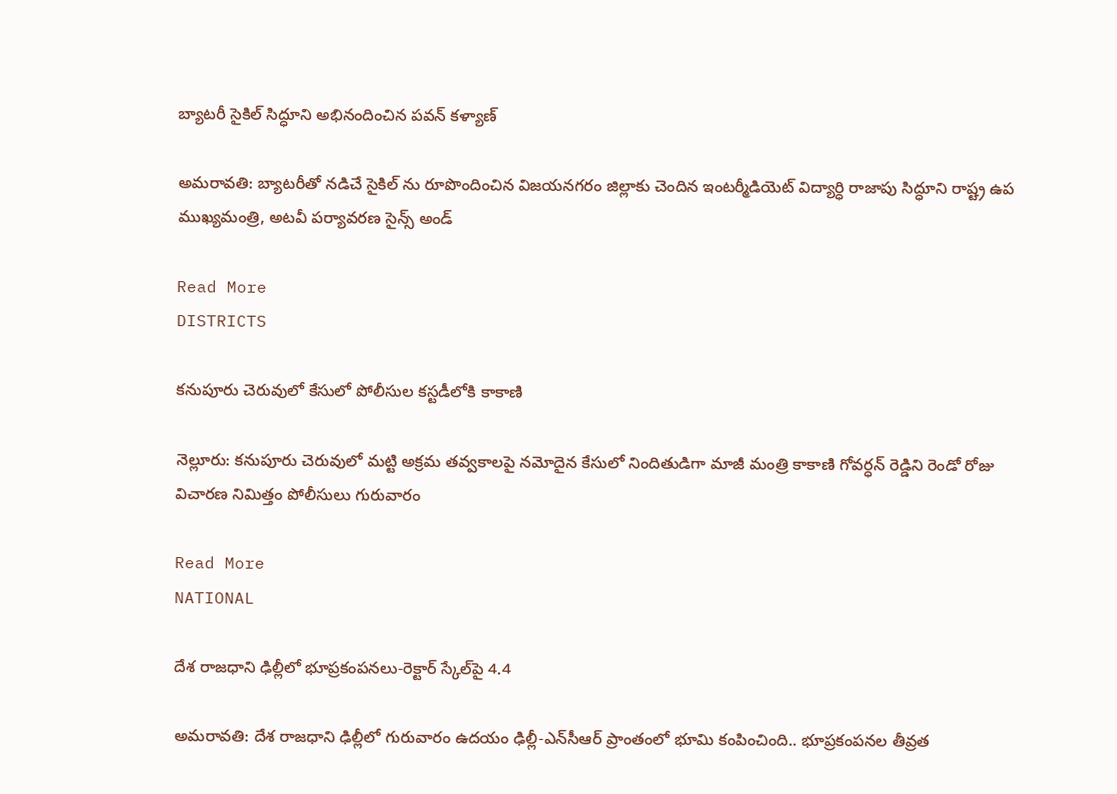బ్యాటరీ సైకిల్ సిద్ధూని అభినందించిన పవన్ కళ్యాణ్

అమరావతి: బ్యాటరీతో నడిచే సైకిల్ ను రూపొందించిన విజయనగరం జిల్లాకు చెందిన ఇంటర్మీడియెట్ విద్యార్ధి రాజాపు సిద్ధూని రాష్ట్ర ఉప ముఖ్యమంత్రి, అటవీ పర్యావరణ సైన్స్ అండ్

Read More
DISTRICTS

కనుపూరు చెరువులో కేసులో పోలీసుల కస్టడీలోకి కాకాణి

నెల్లూరు: కనుపూరు చెరువులో మట్టి అక్రమ తవ్వకాలపై నమోదైన కేసులో నిందితుడిగా మాజీ మంత్రి కాకాణి గోవర్ధన్ రెడ్డిని రెండో రోజు విచారణ నిమిత్తం పోలీసులు గురువారం

Read More
NATIONAL

దేశ రాజధాని ఢిల్లీలో భూప్రకంపనలు-రెక్టార్ స్కేల్‌పై 4.4

అమరావతి: దేశ రాజధాని ఢిల్లీలో గురువారం ఉదయం ఢిల్లీ-ఎన్‌సీఆర్ ప్రాంతంలో భూమి కంపించింది.. భూప్రకంపనల తీవ్రత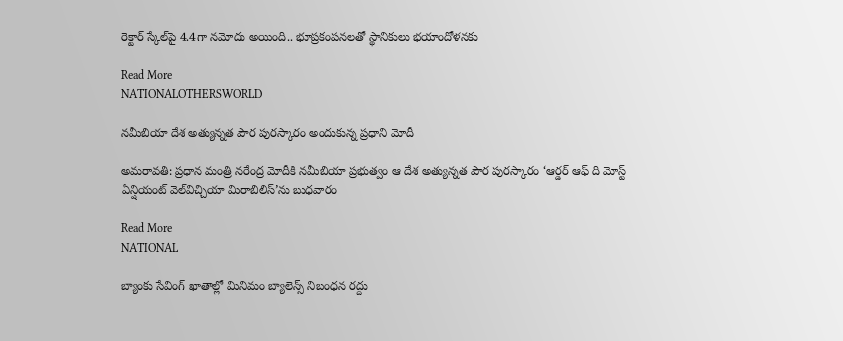రెక్టార్ స్కేల్‌పై 4.4గా నమోదు అయింది.. భూప్రకంపనలతో స్థానికులు భయాందోళనకు

Read More
NATIONALOTHERSWORLD

నమీబియా దేశ అత్యున్నత పౌర పురస్కారం అందుకున్న ప్రధాని మోదీ

అమరావతి: ప్రధాన మంత్రి నరేంద్ర మోదీకి నమీబియా ప్రభుత్వం ఆ దేశ అత్యున్నత పౌర పురస్కారం ‘ఆర్డర్ ఆఫ్ ది మోస్ట్ ఏన్షియంట్ వెల్‌విచ్చియా మిరాబిలిస్’ను బుధవారం

Read More
NATIONAL

బ్యాంకు సేవింగ్ ఖాతాల్లో మినిమం బ్యాలెన్స్ నిబంధన రద్దు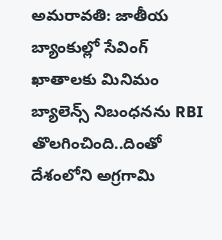అమరావతి: జాతీయ బ్యాంకుల్లో సేవింగ్ ఖాతాలకు మినిమం బ్యాలెన్స్ నిబంధనను RBI తొలగించింది..దింతో దేశంలోని అగ్రగామి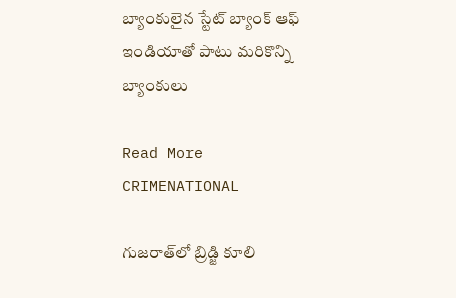బ్యాంకులైన స్టేట్ బ్యాంక్ ఆఫ్ ఇండియాతో పాటు మరికొన్ని బ్యాంకులు

Read More
CRIMENATIONAL

గుజరాత్‌లో బ్రిడ్జి కూలి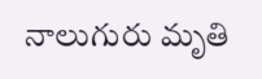నాలుగురు మృతి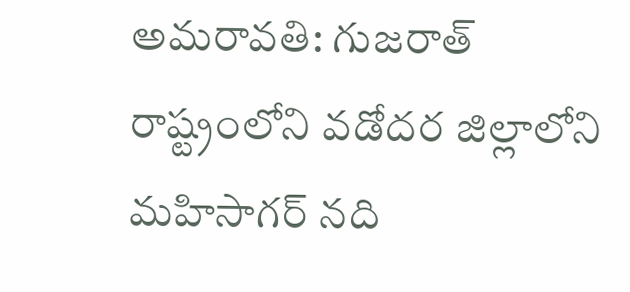అమరావతి: గుజరాత్‌ రాష్ట్రంలోని వడోదర జిల్లాలోని మహిసాగర్‌ నది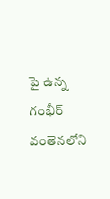పై ఉన్న గంభీర్‌ వంతెనలోని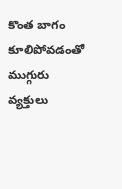కొంత బాగం కూలిపోవడంతో ముగ్గురు వ్యక్తులు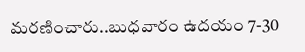మరణించారు..బుధవారం ఉదయం 7-30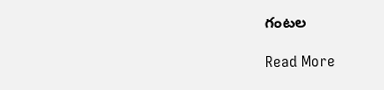గంటల

Read More